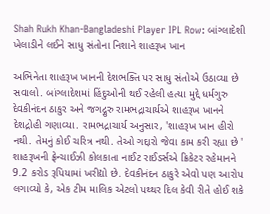Shah Rukh Khan-Bangladeshi Player IPL Row: બાંગ્લાદેશી ખેલાડીને લઈને સાધુ સંતોના નિશાને શાહરૂખ ખાન

અભિનેતા શાહરૂખ ખાનની દેશભક્તિ પર સાધુ સંતોએ ઉઠાવ્યા છે સવાલો. બાંગ્લાદેશમાં હિંદુઓની થઈ રહેલી હત્યા મુદ્દે ધર્મગુરુ દેવકીનંદન ઠાકુર અને જગદ્ગુરુ રામભદ્રાચાર્યએ શાહરૂખ ખાનને દેશદ્રોહી ગણાવ્યા. રામભદ્રાચાર્ય અનુસાર, 'શાહરૂખ ખાન હીરો નથી. તેમનું કોઈ ચરિત્ર નથી. તેઓ ગદ્દારો જેવા કામ કરી રહ્યા છે ' શાહરૂખની ફ્રેન્ચાઈઝી કોલકાતા નાઈટ રાઈડર્સએ ક્રિકેટર રહેમાનને 9.2 કરોડ રૂપિયામાં ખરીદ્યો છે. દેવકીનંદન ઠાકુરે એવો પણ આરોપ લગાવ્યો કે, એક ટીમ માલિક એટલો પથ્થર દિલ કેવી રીતે હોઈ શકે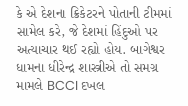કે એ દેશના ક્રિકેટરને પોતાની ટીમમાં સામેલ કરે, જે દેશમાં હિંદુઓ પર અત્યાચાર થઈ રહ્યો હોય. બાગેશ્વર ધામના ધીરેન્દ્ર શાસ્ત્રીએ તો સમગ્ર મામલે BCCI દખલ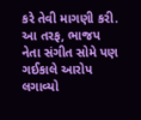કરે તેવી માગણી કરી. આ તરફ, ભાજપ નેતા સંગીત સોમે પણ ગઈકાલે આરોપ લગાવ્યો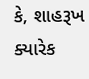કે, શાહરૂખ ક્યારેક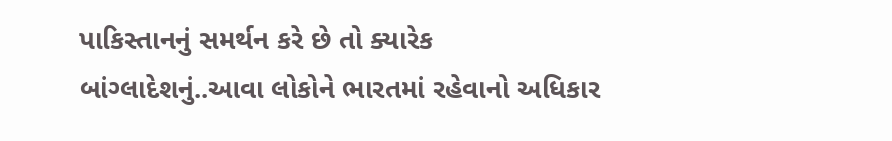પાકિસ્તાનનું સમર્થન કરે છે તો ક્યારેક બાંગ્લાદેશનું..આવા લોકોને ભારતમાં રહેવાનો અધિકાર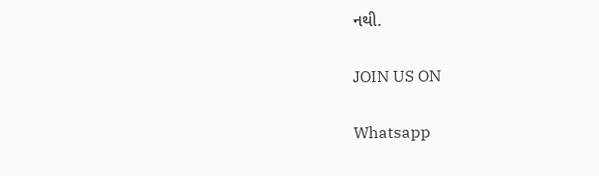નથી.

JOIN US ON

Whatsapp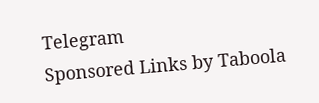Telegram
Sponsored Links by Taboola